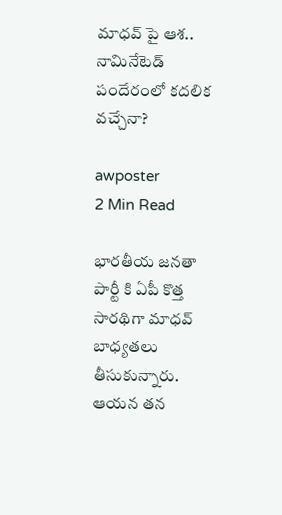మాధవ్ పై ఆశ.. నామినేటెడ్ పందేరంలో కదలిక వచ్చేనా?

awposter
2 Min Read

భారతీయ జనతా పార్టీ కి ఏపీ కొత్త సారథిగా మాధవ్ బాధ్యతలు తీసుకున్నారు. ఆయన తన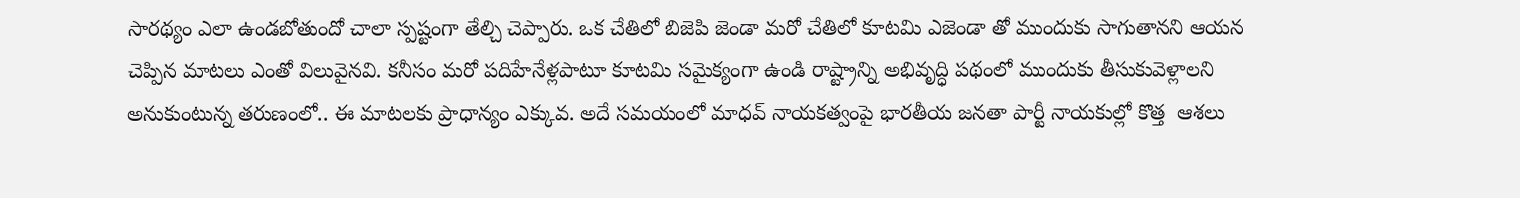సారథ్యం ఎలా ఉండబోతుందో చాలా స్పష్టంగా తేల్చి చెప్పారు. ఒక చేతిలో బిజెపి జెండా మరో చేతిలో కూటమి ఎజెండా తో ముందుకు సాగుతానని ఆయన చెప్పిన మాటలు ఎంతో విలువైనవి. కనీసం మరో పదిహేనేళ్లపాటూ కూటమి సమైక్యంగా ఉండి రాష్ట్రాన్ని అభివృద్ధి పథంలో ముందుకు తీసుకువెళ్లాలని అనుకుంటున్న తరుణంలో.. ఈ మాటలకు ప్రాధాన్యం ఎక్కువ. అదే సమయంలో మాధవ్ నాయకత్వంపై భారతీయ జనతా పార్టీ నాయకుల్లో కొత్త  ఆశలు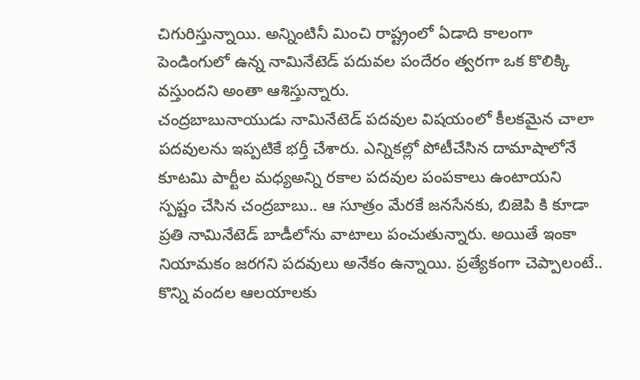చిగురిస్తున్నాయి. అన్నింటినీ మించి రాష్ట్రంలో ఏడాది కాలంగా పెండింగులో ఉన్న నామినేటెడ్ పదువల పందేరం త్వరగా ఒక కొలిక్కి వస్తుందని అంతా ఆశిస్తున్నారు.
చంద్రబాబునాయుడు నామినేటెడ్ పదవుల విషయంలో కీలకమైన చాలా పదవులను ఇప్పటికే భర్తీ చేశారు. ఎన్నికల్లో పోటీచేసిన దామాషాలోనే కూటమి పార్టీల మధ్యఅన్ని రకాల పదవుల పంపకాలు ఉంటాయని స్పష్టం చేసిన చంద్రబాబు.. ఆ సూత్రం మేరకే జనసేనకు, బిజెపి కి కూడా ప్రతి నామినేటెడ్ బాడీలోను వాటాలు పంచుతున్నారు. అయితే ఇంకా నియామకం జరగని పదవులు అనేకం ఉన్నాయి. ప్రత్యేకంగా చెప్పాలంటే.. కొన్ని వందల ఆలయాలకు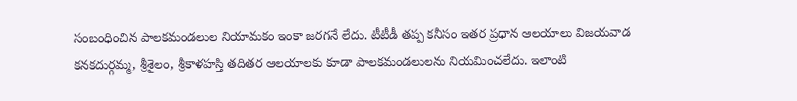సంబంధించిన పాలకమండలుల నియామకం ఇంకా జరగనే లేదు. టీటీడీ తప్ప కనీసం ఇతర ప్రధాన ఆలయాలు విజయవాడ కనకదుర్గమ్మ, శ్రీశైలం, శ్రీకాళహస్తి తదితర ఆలయాలకు కూడా పాలకమండలులను నియమించలేదు. ఇలాంటి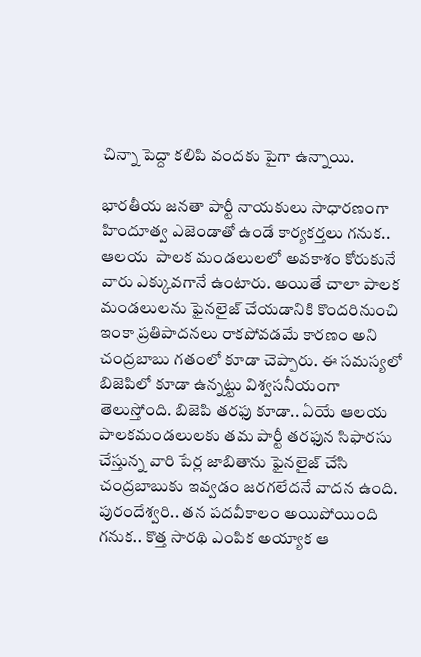చిన్నా పెద్దా కలిపి వందకు పైగా ఉన్నాయి.

భారతీయ జనతా పార్టీ నాయకులు సాధారణంగా హిందూత్వ ఎజెండాతో ఉండే కార్యకర్తలు గనుక.. ఆలయ  పాలక మండలులలో అవకాశం కోరుకునే వారు ఎక్కువగానే ఉంటారు. అయితే చాలా పాలక మండలులను ఫైనలైజ్ చేయడానికి కొందరినుంచి ఇంకా ప్రతిపాదనలు రాకపోవడమే కారణం అని చంద్రబాబు గతంలో కూడా చెప్పారు. ఈ సమస్యలో బిజెపిలో కూడా ఉన్నట్టు విశ్వసనీయంగా తెలుస్తోంది. బిజెపి తరఫు కూడా.. ఏయే ఆలయ పాలకమండలులకు తమ పార్టీ తరఫున సిఫారసు చేస్తున్న వారి పేర్ల జాబితాను ఫైనలైజ్ చేసి చంద్రబాబుకు ఇవ్వడం జరగలేదనే వాదన ఉంది. పురందేశ్వరి.. తన పదవీకాలం అయిపోయింది గనుక.. కొత్త సారథి ఎంపిక అయ్యాక ఆ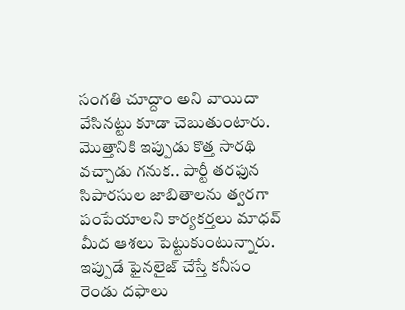సంగతి చూద్దాం అని వాయిదా వేసినట్టు కూడా చెబుతుంటారు. మొత్తానికి ఇప్పుడు కొత్త సారథి వచ్చాడు గనుక.. పార్టీ తరఫున సిపారసుల జాబితాలను త్వరగా పంపేయాలని కార్యకర్తలు మాధవ్ మీద ఆశలు పెట్టుకుంటున్నారు. ఇప్పుడే ఫైనలైజ్ చేస్తే కనీసం రెండు దఫాలు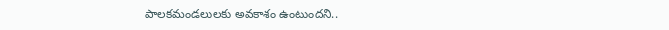పాలకమండలులకు అవకాశం ఉంటుందని..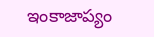ఇంకాజాప్యం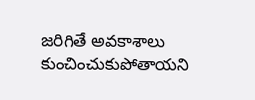జరిగితే అవకాశాలు కుంచించుకుపోతాయని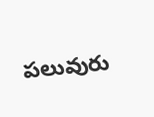పలువురు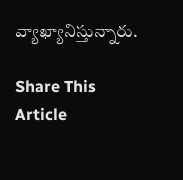వ్యాఖ్యానిస్తున్నారు.

Share This Article